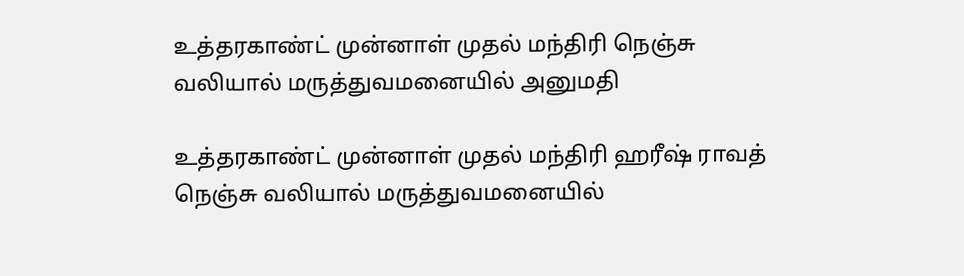உத்தரகாண்ட் முன்னாள் முதல் மந்திரி நெஞ்சு வலியால் மருத்துவமனையில் அனுமதி

உத்தரகாண்ட் முன்னாள் முதல் மந்திரி ஹரீஷ் ராவத் நெஞ்சு வலியால் மருத்துவமனையில்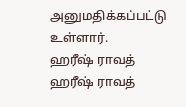அனுமதிக்கப்பட்டு உள்ளார்.
ஹரீஷ் ராவத்
ஹரீஷ் ராவத்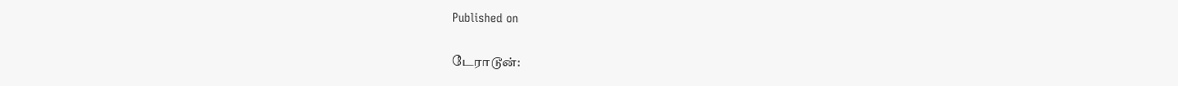Published on

டேராடூன்: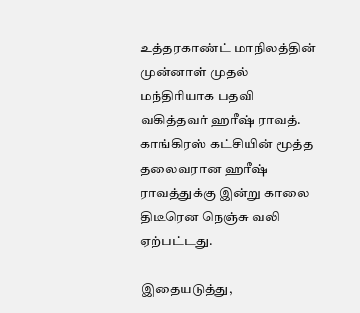உத்தரகாண்ட் மாநிலத்தின் முன்னாள் முதல் மந்திரியாக பதவி வகித்தவர் ஹரீஷ் ராவத். காங்கிரஸ் கட்சியின் மூத்த தலைவரான ஹரீஷ் ராவத்துக்கு இன்று காலை திடீரென நெஞ்சு வலி ஏற்பட்டது.

இதையடுத்து,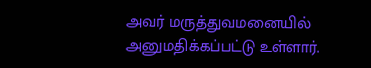அவர் மருத்துவமனையில் அனுமதிக்கப்பட்டு உள்ளார்.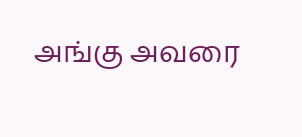அங்கு அவரை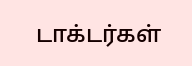டாக்டர்கள்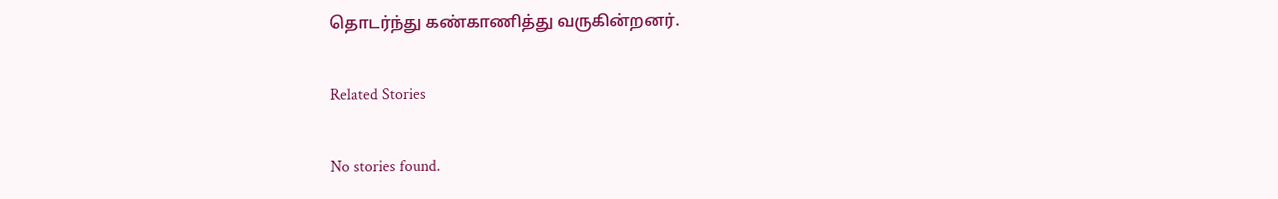தொடர்ந்து கண்காணித்து வருகின்றனர்.

Related Stories

No stories found.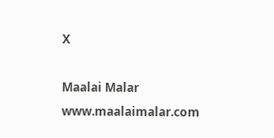X

Maalai Malar
www.maalaimalar.com